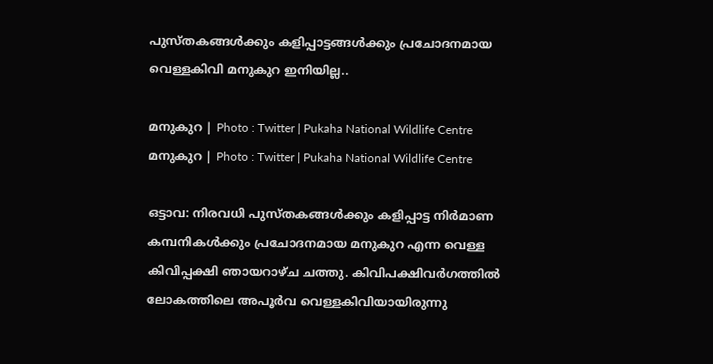പുസ്തകങ്ങള്‍ക്കും കളിപ്പാട്ടങ്ങള്‍ക്കും പ്രചോദനമായ വെള്ളകിവി മനുകുറ ഇനിയില്ല..

മനുകുറ | Photo : Twitter | Pukaha National Wildlife Centre
മനുകുറ | Photo : Twitter | Pukaha National Wildlife Centre

ഒട്ടാവ: നിരവധി പുസ്തകങ്ങള്‍ക്കും കളിപ്പാട്ട നിര്‍മാണ കമ്പനികള്‍ക്കും പ്രചോദനമായ മനുകുറ എന്ന വെള്ള കിവിപ്പക്ഷി ഞായറാഴ്ച ചത്തു. കിവിപക്ഷിവര്‍ഗത്തില്‍ ലോകത്തിലെ അപൂര്‍വ വെള്ളകിവിയായിരുന്നു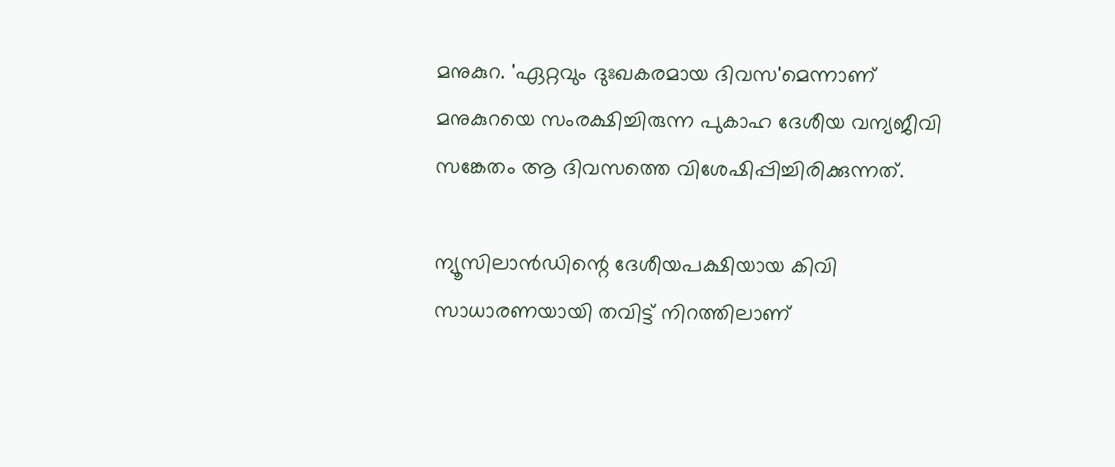മനുകുറ. 'ഏറ്റവും ദുഃഖകരമായ ദിവസ'മെന്നാണ് മനുകുറയെ സംരക്ഷിച്ചിരുന്ന പുകാഹ ദേശീയ വന്യജീവി സങ്കേതം ആ ദിവസത്തെ വിശേഷിപ്പിച്ചിരിക്കുന്നത്.

ന്യൂസിലാന്‍ഡിന്റെ ദേശീയപക്ഷിയായ കിവി സാധാരണയായി തവിട്ട് നിറത്തിലാണ്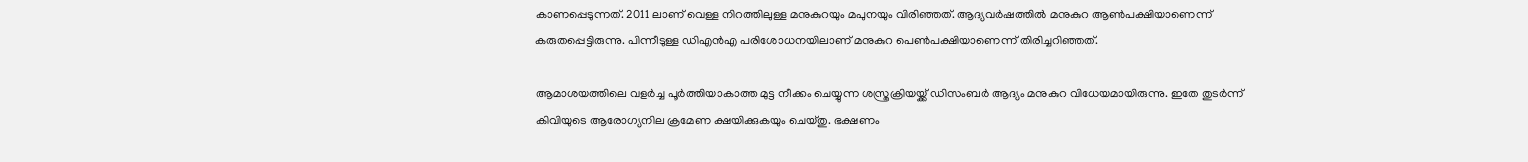കാണപ്പെടുന്നത്. 2011 ലാണ് വെള്ള നിറത്തിലുള്ള മനുകുറയും മപുനയും വിരിഞ്ഞത്. ആദ്യവര്‍ഷത്തില്‍ മനുകുറ ആണ്‍പക്ഷിയാണെന്ന് കരുതപ്പെട്ടിരുന്നു. പിന്നീടുള്ള ഡിഎന്‍എ പരിശോധനയിലാണ് മനുകുറ പെണ്‍പക്ഷിയാണെന്ന് തിരിച്ചറിഞ്ഞത്.

ആമാശയത്തിലെ വളര്‍ച്ച പൂര്‍ത്തിയാകാത്ത മുട്ട നീക്കം ചെയ്യുന്ന ശസ്ത്രക്രിയയ്ക്ക് ഡിസംബര്‍ ആദ്യം മനുകുറ വിധേയമായിരുന്നു. ഇതേ തുടര്‍ന്ന് കിവിയുടെ ആരോഗ്യനില ക്രമേണ ക്ഷയിക്കുകയും ചെയ്തു. ഭക്ഷണം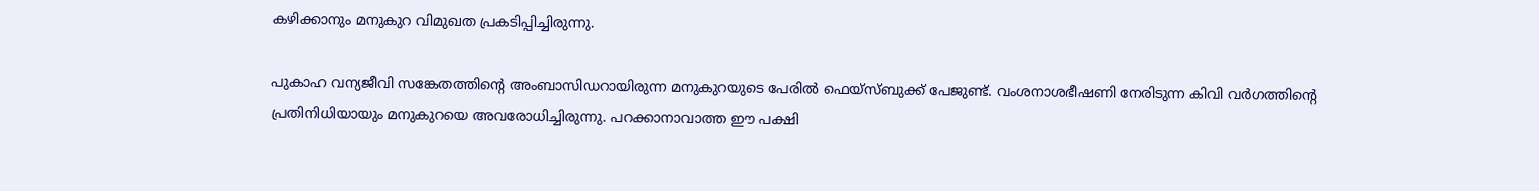കഴിക്കാനും മനുകുറ വിമുഖത പ്രകടിപ്പിച്ചിരുന്നു.

പുകാഹ വന്യജീവി സങ്കേതത്തിന്റെ അംബാസിഡറായിരുന്ന മനുകുറയുടെ പേരില്‍ ഫെയ്‌സ്ബുക്ക് പേജുണ്ട്. വംശനാശഭീഷണി നേരിടുന്ന കിവി വര്‍ഗത്തിന്റെ പ്രതിനിധിയായും മനുകുറയെ അവരോധിച്ചിരുന്നു. പറക്കാനാവാത്ത ഈ പക്ഷി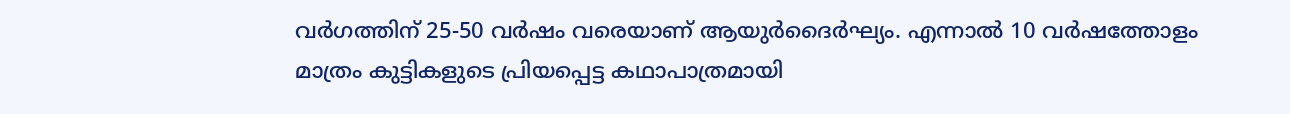വര്‍ഗത്തിന് 25-50 വർഷം വരെയാണ് ആയുര്‍ദൈര്‍ഘ്യം. എന്നാല്‍ 10 വര്‍ഷത്തോളം മാത്രം കുട്ടികളുടെ പ്രിയപ്പെട്ട കഥാപാത്രമായി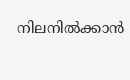നിലനില്‍ക്കാന്‍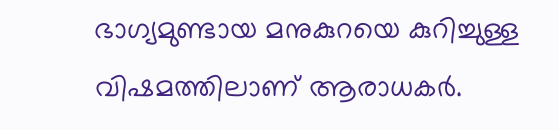ഭാഗ്യമുണ്ടായ മനുകുറയെ കുറിച്ചുള്ള വിഷമത്തിലാണ് ആരാധകര്‍.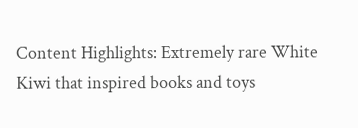Content Highlights: Extremely rare White Kiwi that inspired books and toys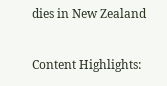dies in New Zealand

Content Highlights: